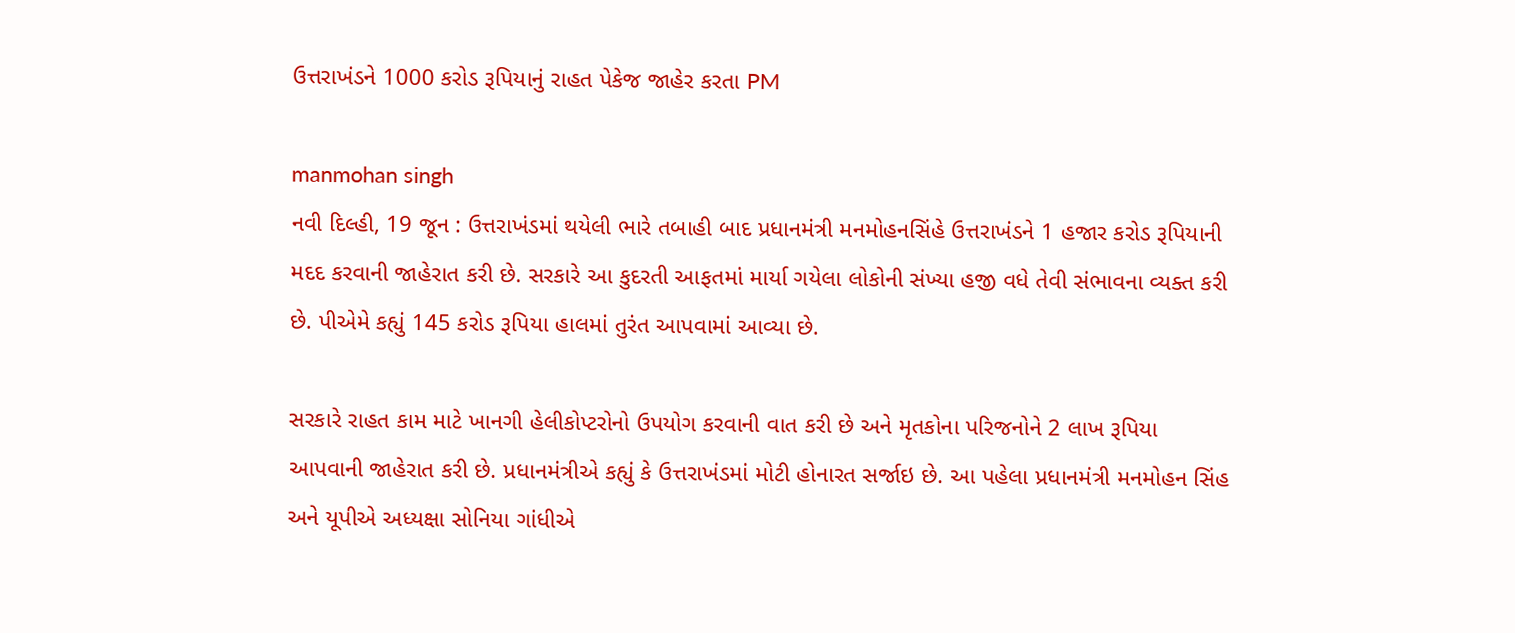ઉત્તરાખંડને 1000 કરોડ રૂપિયાનું રાહત પેકેજ જાહેર કરતા PM

manmohan singh
નવી દિલ્હી, 19 જૂન : ઉત્તરાખંડમાં થયેલી ભારે તબાહી બાદ પ્રધાનમંત્રી મનમોહનસિંહે ઉત્તરાખંડને 1 હજાર કરોડ રૂપિયાની મદદ કરવાની જાહેરાત કરી છે. સરકારે આ કુદરતી આફતમાં માર્યા ગયેલા લોકોની સંખ્યા હજી વધે તેવી સંભાવના વ્યક્ત કરી છે. પીએમે કહ્યું 145 કરોડ રૂપિયા હાલમાં તુરંત આપવામાં આવ્યા છે.

સરકારે રાહત કામ માટે ખાનગી હેલીકોપ્ટરોનો ઉપયોગ કરવાની વાત કરી છે અને મૃતકોના પરિજનોને 2 લાખ રૂપિયા આપવાની જાહેરાત કરી છે. પ્રધાનમંત્રીએ કહ્યું કે ઉત્તરાખંડમાં મોટી હોનારત સર્જાઇ છે. આ પહેલા પ્રધાનમંત્રી મનમોહન સિંહ અને યૂપીએ અધ્યક્ષા સોનિયા ગાંધીએ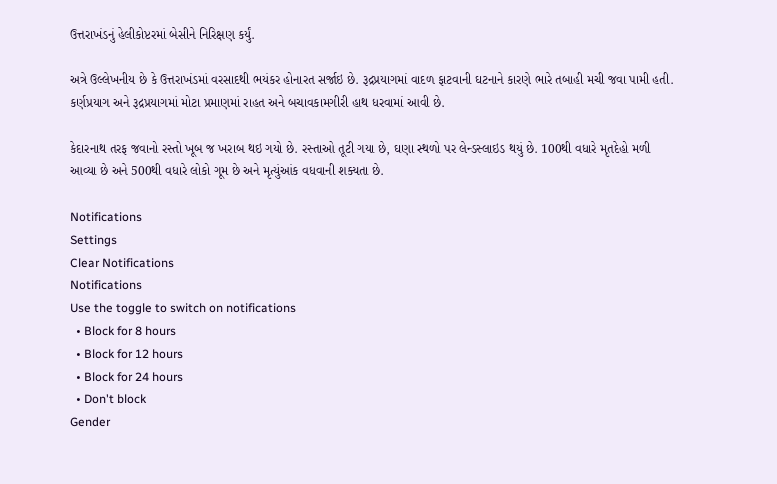ઉત્તરાખંડનું હેલીકોપ્ટરમાં બેસીને નિરિક્ષણ કર્યું.

અત્રે ઉલ્લેખનીય છે કે ઉત્તરાખંડમાં વરસાદથી ભયંકર હોનારત સર્જાઇ છે. રૂદ્રપ્રયાગમાં વાદળ ફાટવાની ઘટનાને કારણે ભારે તબાહી મચી જવા પામી હતી. કર્ણપ્રયાગ અને રૂદ્રપ્રયાગમાં મોટા પ્રમાણમાં રાહત અને બચાવકામગીરી હાથ ધરવામાં આવી છે.

કેદારનાથ તરફ જવાનો રસ્તો ખૂબ જ ખરાબ થઇ ગયો છે. રસ્તાઓ તૂટી ગયા છે, ઘણા સ્થળો પર લેન્ડસ્લાઇડ થયું છે. 100થી વધારે મૃતદેહો મળી આવ્યા છે અને 500થી વધારે લોકો ગૂમ છે અને મૃત્યુંઆંક વધવાની શક્યતા છે.

Notifications
Settings
Clear Notifications
Notifications
Use the toggle to switch on notifications
  • Block for 8 hours
  • Block for 12 hours
  • Block for 24 hours
  • Don't block
Gender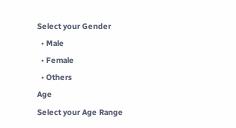Select your Gender
  • Male
  • Female
  • Others
Age
Select your Age Range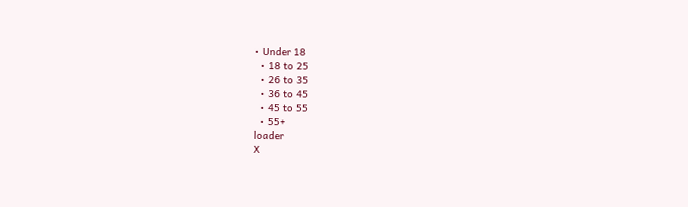• Under 18
  • 18 to 25
  • 26 to 35
  • 36 to 45
  • 45 to 55
  • 55+
loader
X